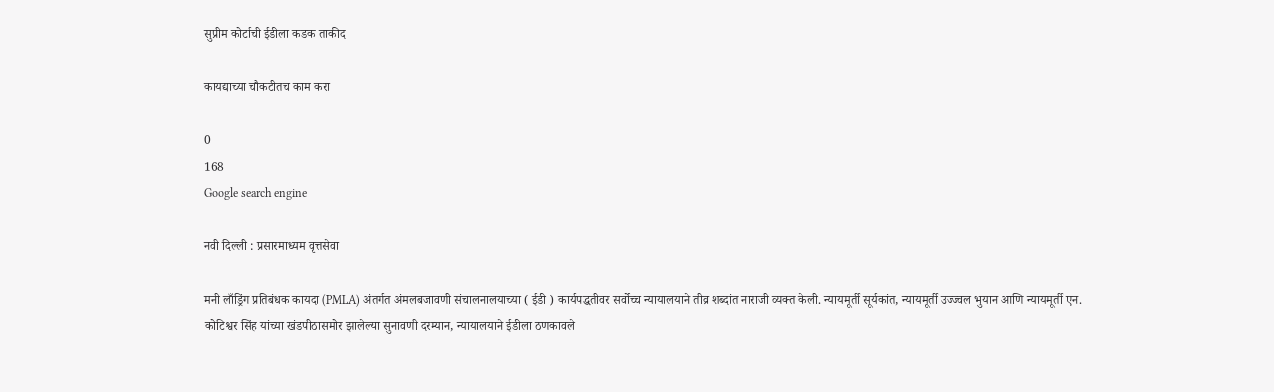सुप्रीम कोर्टाची ईडीला कडक ताकीद

कायद्याच्या चौकटीतच काम करा

0
168
Google search engine

नवी दिल्ली : प्रसारमाध्यम वृत्तसेवा

मनी लाँड्रिंग प्रतिबंधक कायदा (PMLA) अंतर्गत अंमलबजावणी संचालनालयाच्या ( ईडी ) कार्यपद्धतीवर सर्वोच्च न्यायालयाने तीव्र शब्दांत नाराजी व्यक्त केली. न्यायमूर्ती सूर्यकांत, न्यायमूर्ती उज्ज्वल भुयान आणि न्यायमूर्ती एन. कोटिश्वर सिंह यांच्या खंडपीठासमोर झालेल्या सुनावणी दरम्यान, न्यायालयाने ईडीला ठणकावले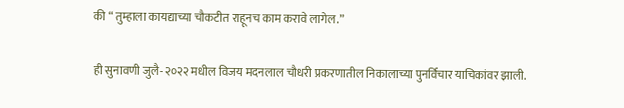की “ तुम्हाला कायद्याच्या चौकटीत राहूनच काम करावे लागेल.”

ही सुनावणी जुलै-२०२२ मधील विजय मदनलाल चौधरी प्रकरणातील निकालाच्या पुनर्विचार याचिकांवर झाली.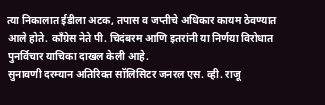त्या निकालात ईडीला अटक, तपास व जप्तीचे अधिकार कायम ठेवण्यात आले होते. काँग्रेस नेते पी. चिदंबरम आणि इतरांनी या निर्णया विरोधात पुनर्विचार याचिका दाखल केली आहे.
सुनावणी दरम्यान अतिरिक्त सॉलिसिटर जनरल एस. व्ही. राजू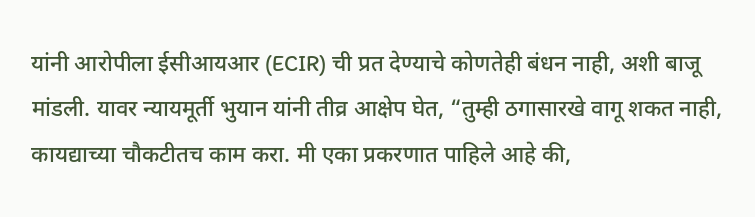यांनी आरोपीला ईसीआयआर (ECIR) ची प्रत देण्याचे कोणतेही बंधन नाही, अशी बाजू मांडली. यावर न्यायमूर्ती भुयान यांनी तीव्र आक्षेप घेत, “तुम्ही ठगासारखे वागू शकत नाही, कायद्याच्या चौकटीतच काम करा. मी एका प्रकरणात पाहिले आहे की,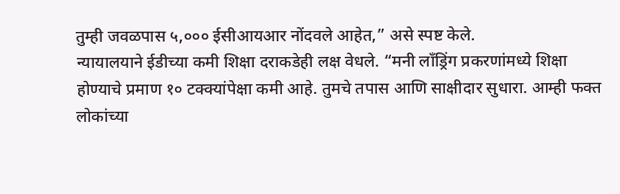तुम्ही जवळपास ५,००० ईसीआयआर नोंदवले आहेत,” असे स्पष्ट केले.
न्यायालयाने ईडीच्या कमी शिक्षा दराकडेही लक्ष वेधले. “मनी लाँड्रिंग प्रकरणांमध्ये शिक्षा होण्याचे प्रमाण १० टक्क्यांपेक्षा कमी आहे. तुमचे तपास आणि साक्षीदार सुधारा. आम्ही फक्त लोकांच्या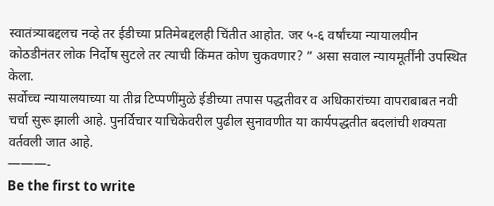स्वातंत्र्याबद्दलच नव्हे तर ईडीच्या प्रतिमेबद्दलही चिंतीत आहोत. जर ५-६ वर्षांच्या न्यायालयीन कोठडीनंतर लोक निर्दोष सुटले तर त्याची किंमत कोण चुकवणार? ” असा सवाल न्यायमूर्तींनी उपस्थित केला.
सर्वोच्च न्यायालयाच्या या तीव्र टिप्पणींमुळे ईडीच्या तपास पद्धतीवर व अधिकारांच्या वापराबाबत नवी चर्चा सुरू झाली आहे. पुनर्विचार याचिकेवरील पुढील सुनावणीत या कार्यपद्धतीत बदलांची शक्यता वर्तवली जात आहे.
———-
Be the first to write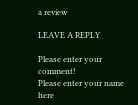a review

LEAVE A REPLY

Please enter your comment!
Please enter your name here